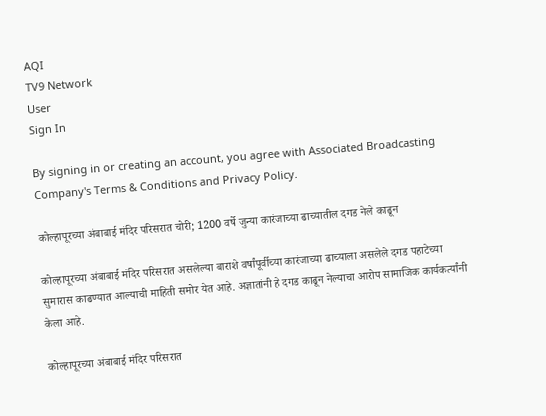AQI
TV9 Network
User
Sign In

By signing in or creating an account, you agree with Associated Broadcasting Company's Terms & Conditions and Privacy Policy.

कोल्हापूरच्या अंबाबाई मंदिर परिसरात चोरी; 1200 वर्षे जुन्या कारंजाच्या ढाच्यातील दगड नेले काढून

कोल्हापूरच्या अंबाबाई मंदिर परिसरात असलेल्या बाराशे वर्षांपूर्वीच्या कारंजाच्या ढाच्याला असलेले दगड पहाटेच्या सुमारास काढण्यात आल्याची माहिती समोर येत आहे. अज्ञातांनी हे दगड काढून नेल्याचा आरोप सामाजिक कार्यकर्त्यांनी केला आहे.

कोल्हापूरच्या अंबाबाई मंदिर परिसरात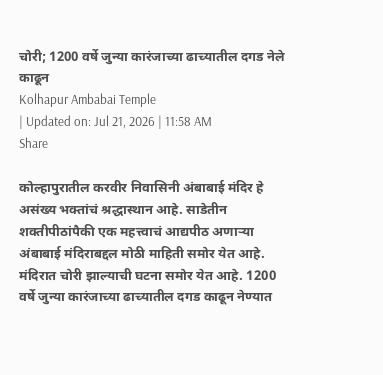चोरी; 1200 वर्षे जुन्या कारंजाच्या ढाच्यातील दगड नेले काढून
Kolhapur Ambabai Temple
| Updated on: Jul 21, 2026 | 11:58 AM
Share

कोल्हापुरातील करवीर निवासिनी अंबाबाई मंदिर हे असंख्य भक्तांचं श्रद्धास्थान आहे. साडेतीन शक्तीपीठांपैकी एक महत्त्वाचं आद्यपीठ अणाऱ्या अंबाबाई मंदिराबद्दल मोठी माहिती समोर येत आहे. मंदिरात चोरी झाल्याची घटना समोर येत आहे. 1200 वर्षे जुन्या कारंजाच्या ढाच्यातील दगड काढून नेण्यात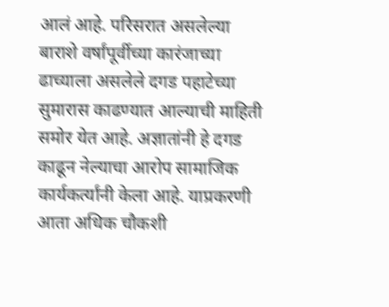आलं आहे. परिसरात असलेल्या बाराशे वर्षांपूर्वीच्या कारंजाच्या ढाच्याला असलेले दगड पहाटेच्या सुमारास काढण्यात आल्याची माहिती समोर येत आहे. अज्ञातांनी हे दगड काढून नेल्याचा आरोप सामाजिक कार्यकर्त्यांनी केला आहे. याप्रकरणी आता अधिक चौकशी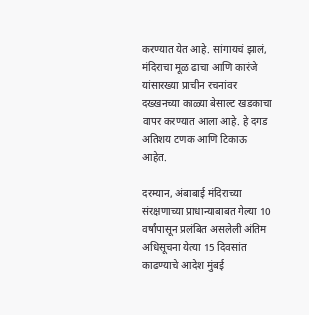करण्यात येत आहे. सांगायचं झालं, मंदिराचा मूळ ढाचा आणि कारंजे यांसारख्या प्राचीन रचनांवर दख्खनच्या काळ्या बेसाल्ट खडकाचा वापर करण्यात आला आहे. हे दगड अतिशय टणक आणि टिकाऊ आहेत.

दरम्यान, अंबाबाई मंदिराच्या संरक्षणाच्या प्राधान्याबाबत गेल्या 10 वर्षांपासून प्रलंबित असलेली अंतिम अधिसूचना येत्या 15 दिवसांत काढण्याचे आदेश मुंबई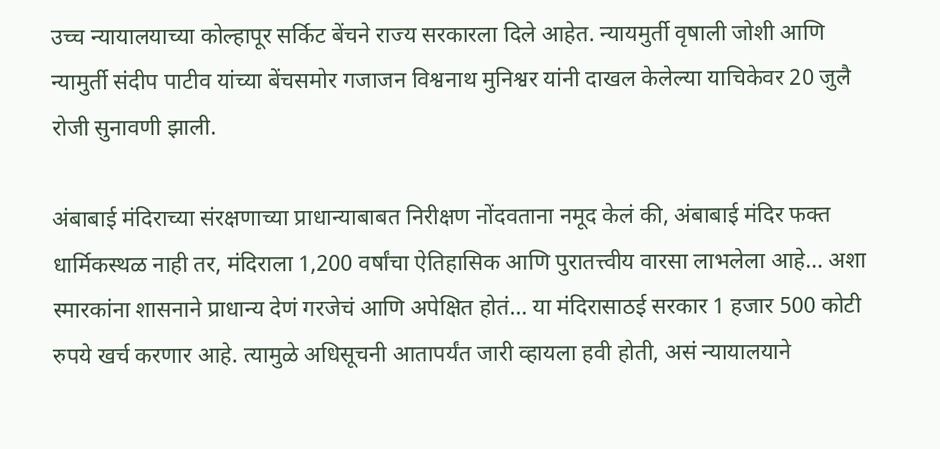उच्च न्यायालयाच्या कोल्हापूर सर्किट बेंचने राज्य सरकारला दिले आहेत. न्यायमुर्ती वृषाली जोशी आणि न्यामुर्ती संदीप पाटीव यांच्या बेंचसमोर गजाजन विश्वनाथ मुनिश्वर यांनी दाखल केलेल्या याचिकेवर 20 जुलै रोजी सुनावणी झाली.

अंबाबाई मंदिराच्या संरक्षणाच्या प्राधान्याबाबत निरीक्षण नोंदवताना नमूद केलं की, अंबाबाई मंदिर फक्त धार्मिकस्थळ नाही तर, मंदिराला 1,200 वर्षांचा ऐतिहासिक आणि पुरातत्त्वीय वारसा लाभलेला आहे… अशा स्मारकांना शासनाने प्राधान्य देणं गरजेचं आणि अपेक्षित होतं… या मंदिरासाठई सरकार 1 हजार 500 कोटी रुपये खर्च करणार आहे. त्यामुळे अधिसूचनी आतापर्यंत जारी व्हायला हवी होती, असं न्यायालयाने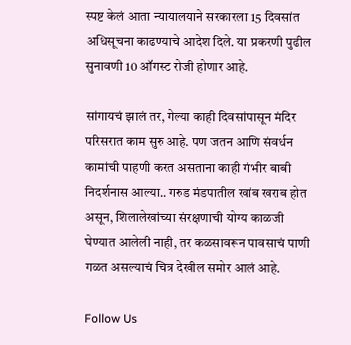स्पष्ट केलं आता न्यायालयाने सरकारला 15 दिवसांत अधिसूचना काढण्याचे आदेश दिले. या प्रकरणी पुढील सुनावणी 10 ऑगस्ट रोजी होणार आहे.

सांगायचं झालं तर, गेल्या काही दिवसांपासून मंदिर परिसरात काम सुरु आहे. पण जतन आणि संवर्धन कामांची पाहणी करत असताना काही गंभीर बाबी निदर्शनास आल्या.. गरुड मंडपातील खांब खराब होत असून, शिलालेखांच्या संरक्षणाची योग्य काळजी घेण्यात आलेली नाही, तर कळसावरून पावसाचं पाणी गळत असल्याचं चित्र देखील समोर आलं आहे.

Follow Us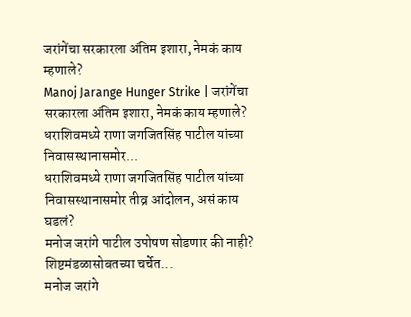जरांगेंचा सरकारला अंतिम इशारा, नेमकं काय म्हणाले?
Manoj Jarange Hunger Strike | जरांगेंचा सरकारला अंतिम इशारा, नेमकं काय म्हणाले?
धराशिवमध्ये राणा जगजितसिंह पाटील यांच्या निवासस्थानासमोर...
धराशिवमध्ये राणा जगजितसिंह पाटील यांच्या निवासस्थानासमोर तीव्र आंदोलन, असं काय घडलं?
मनोज जरांगे पाटील उपोषण सोडणार की नाही? शिष्टमंडळासोबतच्या चर्चेत...
मनोज जरांगे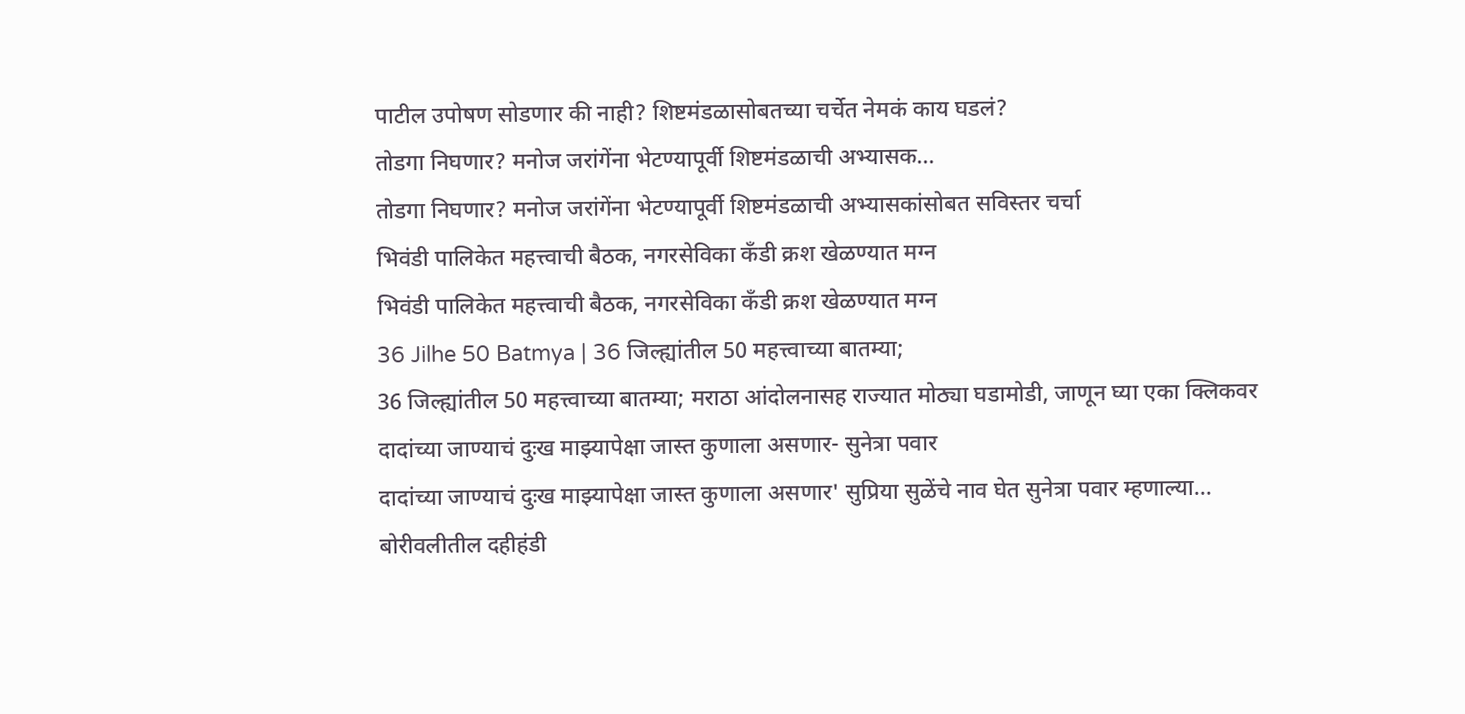पाटील उपोषण सोडणार की नाही? शिष्टमंडळासोबतच्या चर्चेत नेमकं काय घडलं?
तोडगा निघणार? मनोज जरांगेंना भेटण्यापूर्वी शिष्टमंडळाची अभ्यासक...
तोडगा निघणार? मनोज जरांगेंना भेटण्यापूर्वी शिष्टमंडळाची अभ्यासकांसोबत सविस्तर चर्चा
भिवंडी पालिकेत महत्त्वाची बैठक, नगरसेविका कँडी क्रश खेळण्यात मग्न
भिवंडी पालिकेत महत्त्वाची बैठक, नगरसेविका कँडी क्रश खेळण्यात मग्न
36 Jilhe 50 Batmya | 36 जिल्ह्यांतील 50 महत्त्वाच्या बातम्या;
36 जिल्ह्यांतील 50 महत्त्वाच्या बातम्या; मराठा आंदोलनासह राज्यात मोठ्या घडामोडी, जाणून घ्या एका क्लिकवर
दादांच्या जाण्याचं दुःख माझ्यापेक्षा जास्त कुणाला असणार- सुनेत्रा पवार
दादांच्या जाण्याचं दुःख माझ्यापेक्षा जास्त कुणाला असणार' सुप्रिया सुळेंचे नाव घेत सुनेत्रा पवार म्हणाल्या...
बोरीवलीतील दहीहंडी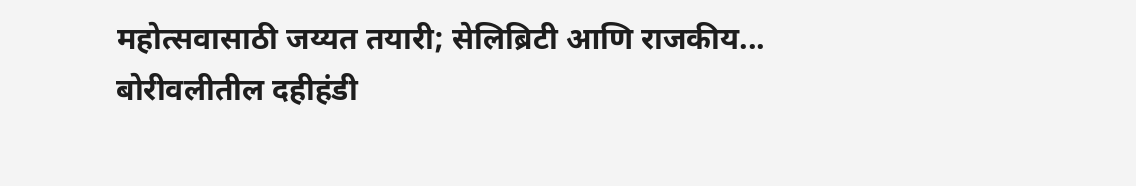महोत्सवासाठी जय्यत तयारी; सेलिब्रिटी आणि राजकीय...
बोरीवलीतील दहीहंडी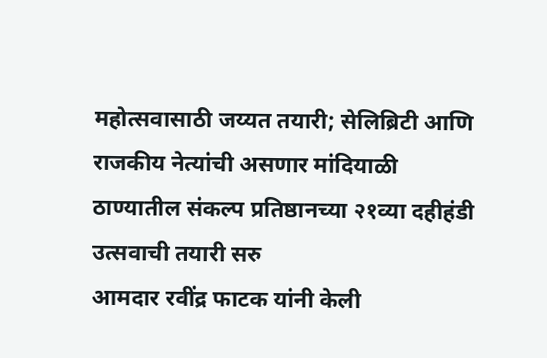महोत्सवासाठी जय्यत तयारी; सेलिब्रिटी आणि राजकीय नेत्यांची असणार मांदियाळी
ठाण्यातील संकल्प प्रतिष्ठानच्या २१व्या दहीहंडी उत्सवाची तयारी सरु
आमदार रवींद्र फाटक यांनी केली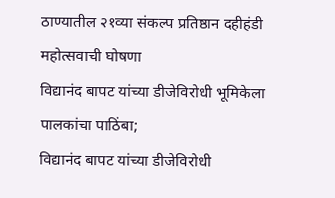ठाण्यातील २१व्या संकल्प प्रतिष्ठान दहीहंडी महोत्सवाची घोषणा
विद्यानंद बापट यांच्या डीजेविरोधी भूमिकेला पालकांचा पाठिंबा;
विद्यानंद बापट यांच्या डीजेविरोधी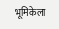भूमिकेला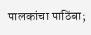पालकांचा पाठिंबा;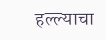हल्ल्याचा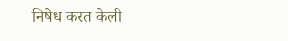निषेध करत केली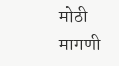मोठी मागणी